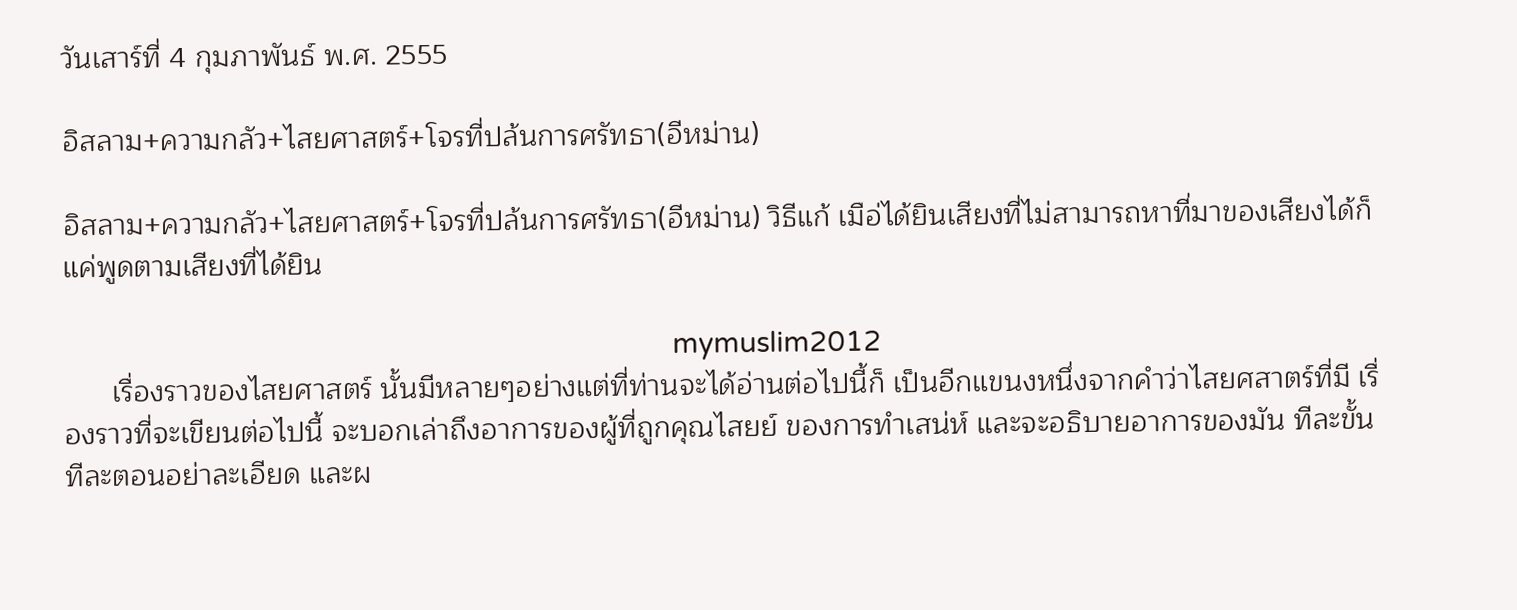วันเสาร์ที่ 4 กุมภาพันธ์ พ.ศ. 2555

อิสลาม+ความกลัว+ไสยศาสตร์+โจรที่ปล้นการศรัทธา(อีหม่าน)

อิสลาม+ความกลัว+ไสยศาสตร์+โจรที่ปล้นการศรัทธา(อีหม่าน) วิธีแก้ เมือ่ได้ยินเสียงที่ไม่สามารถหาที่มาของเสียงได้ก็แค่พูดตามเสียงที่ได้ยิน

                                                                                       mymuslim2012
      เรื่องราวของไสยศาสตร์ นั้นมีหลายๆอย่างแต่ที่ท่านจะได้อ่านต่อไปนี้ก็ เป็นอีกแขนงหนึ่งจากคำว่าไสยศสาตร์ที่มี เรื่องราวที่จะเขียนต่อไปนี้ จะบอกเล่าถึงอาการของผู้ที่ถูกคุณไสยย์ ของการทำเสน่ห์ และจะอธิบายอาการของมัน ทีละขั้น ทีละตอนอย่าละเอียด และผ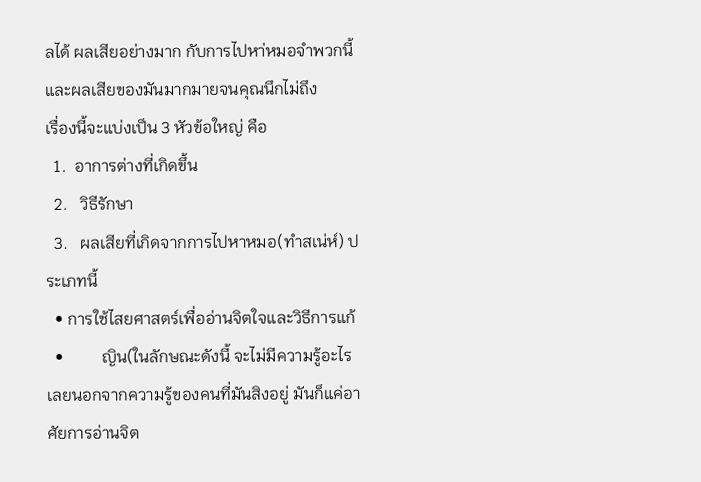ลได้ ผลเสียอย่างมาก กับการไปหา่หมอจำพวกนี้ และผลเสียของมันมากมายจนคุณนึกไม่ถึง
เรื่องนี้จะแบ่งเป็น 3 หัวข้อใหญ่ คือ
  1.  อาการต่างที่เกิดขึ้น
  2.   วิธีรักษา
  3.   ผลเสียที่เกิดจากการไปหาหมอ(ทำสเน่ห์) ประเภทนี้
  • การใช้ไสยศาสตร์เพื่ออ่านจิตใจและวิธีการแก้
  •         ญิน(ในลักษณะดังนี้ จะไม่มีความรู้อะไรเลยนอกจากความรู้ของคนที่มันสิงอยู่ มันก็แค่อาศัยการอ่านจิต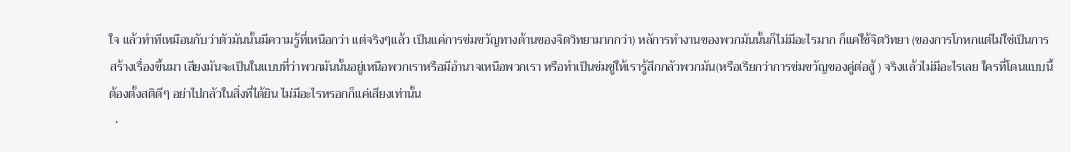ใจ แล้วทำทีเหมือนกับว่าตัวมันนั้นมีความรู้ที่เหนือกว่า แต่จริงๆแล้ว เป็นแค่การข่มขวัญทางด้านของจิตวิทยามากกว่า) หลัการทำงานของพวกมันนั้นก็ไม่มีอะไรมาก ก็แค่ใช้จิตวิทยา (ของการโกหกแต่ไม่ใช่เป็นการสร้างเรื่องขึ้นมา เสียงมันจะเป็นในแบบที่ว่าพวกมันนั้นอยู่เหนือพวกเราหรือมีอำนาจเหนือพวกเรา หรือทำเป็นข่มขู่ให้เรารู้สึกกลัวพวกมัน(หรือเรียกว่าการข่มขวัญของคู่ต่อสู้ ) จริงแล้วไม่มีอะไรเลย ใครที่โดนแบบนี้ต้องตั้งสติดีๆ อย่าไปกลัวในสิ่งที่ได้ยิน ไม่มีอะไรหรอกก็แค่เสียงเท่านั้น
  •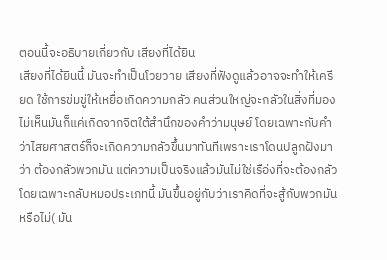ตอนนี้จะอธิบายเกี่ยวกับ เสียงที่ได้ยิน
เสียงที่ได้ยินนี้ มันจะทำเป็นโวยวาย เสียงที่ฟังดูแล้วอาจจะทำให้เครียด ใช้การข่มขู่ให้เหยื่อเกิดความกลัว คนส่วนใหญ่จะกลัวในสิ่งที่มองไม่เห็นมันก็แค่เกิดจากจิตใต้สำนึกของคำว่ามนุษย์ โดยเฉพาะกับคำว่าไสยศาสตร์ก็จะเกิดความกลัวขึ้นมาทันทีเพราะเราโดนปลูกฝังมาว่า ต้องกลัวพวกมัน แต่ความเป็นจริงแล้วมันไม่ใช่เรือ่งที่จะต้องกลัว โดยเฉพาะกลับหมอประเภทนี้ มันขึ้นอยู่กับว่าเราคิดที่จะสู้กับพวกมันหรือไม่( มัน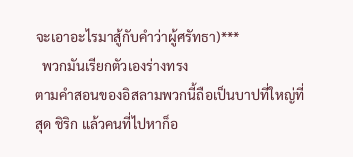จะเอาอะไรมาสู้กับคำว่าผู้ศรัทธา)***
  พวกมันเรียกตัวเองร่างทรง
ตามคำสอนของอิสลามพวกนี้ถือเป็นบาปที่ใหญ่ที่สุด ชิริก แล้วคนที่ไปหาก็อ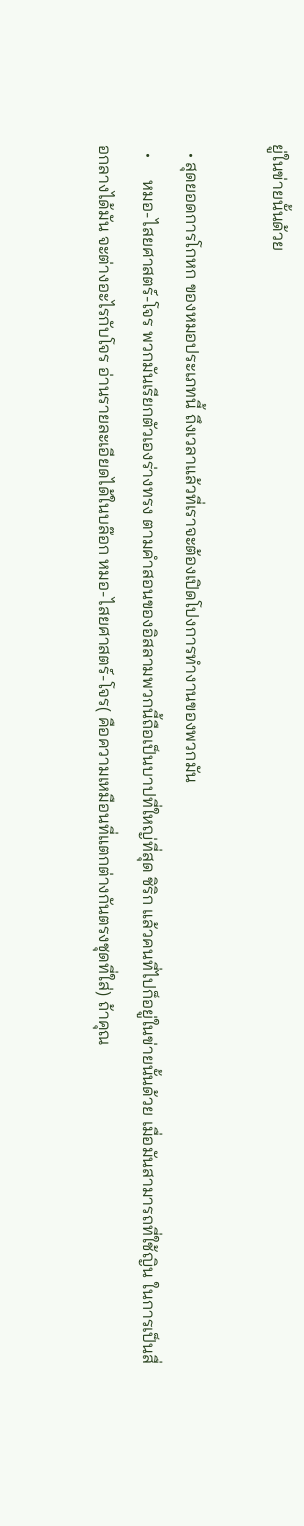ยู่ในข่ายนั้นด้วย

  • สุดยอดการโกหก ของหมอประเภทนี้ ถึงเวลาแล้วที่เราจะต้องเปิดโปงการทำงานของพวกมัน
  •     หมอ-ไสยศาสตร์-โจร พวกมันเรียกตัวเองร่างทรง ตามคำสอนของอิสลามพวกนี้ถือเป็นบาปที่ใหญ่ที่สุด ชิริก แล้วคนที่ไปก็อยู่ในข่ายนั้นด้วย เมื่อมันสามารถที่ใช้ญิน ในการเป็นสื่อกลางได้มัน จะต่างอะไรกับโจร อ่านรายละเอียดได้ในบล๊อก หมอ-ไสยศาสตร์-โจร( คือความเหมือนที่แตกต่างกันตรงชุดที่ใส่) ถ้าคุณ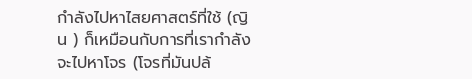กำลังไปหาไสยศาสตร์ที่ใช้ (ญิน ) ก็เหมือนกับการที่เรากำลังจะไปหาโจร (โจรที่มันปล้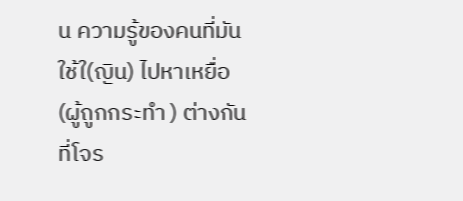น ความรู้ของคนที่มันใช้ใ(ญิน) ไปหาเหยื่อ (ผู้ถูกกระทำ ) ต่างกันที่โจร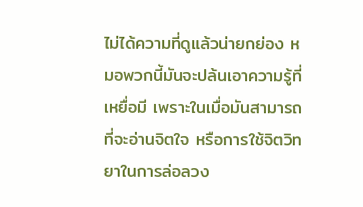ไม่ได้ความที่ดูแล้วน่ายกย่อง หมอพวกนี้มันจะปล้นเอาความรู้ที่เหยื่อมี เพราะในเมื่อมันสามารถที่จะอ่านจิตใจ หรือการใช้จิตวิทยาในการล่อลวง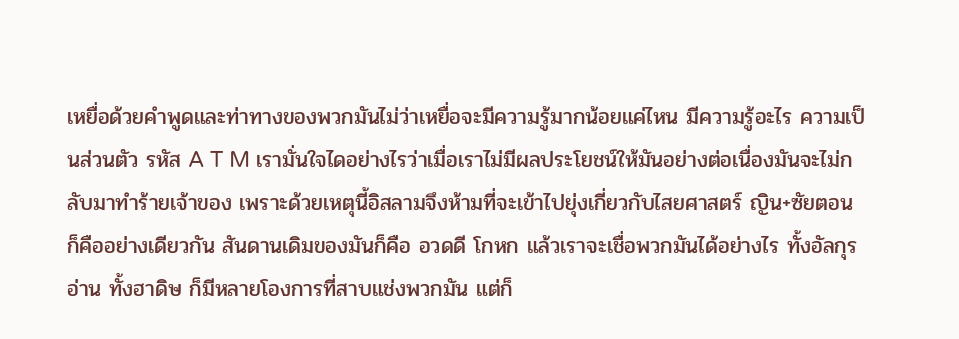เหยื่อด้วยคำพูดและท่าทางของพวกมันไม่ว่าเหยื่อจะมีความรู้มากน้อยแค่ไหน มีความรู้อะไร ความเป็นส่วนตัว รหัส A T M เรามั่นใจไดอย่างไรว่าเมื่อเราไม่มีผลประโยชน์ให้มันอย่างต่อเนื่องมันจะไม่กลับมาทำร้ายเจ้าของ เพราะด้วยเหตุนี้อิสลามจึงห้ามที่จะเข้าไปยุ่งเกี่ยวกับไสยศาสตร์ ญิน+ซัยตอน ก็คืออย่างเดียวกัน สันดานเดิมของมันก็คือ อวดดี โกหก แล้วเราจะเชื่อพวกมันได้อย่างไร ทั้งอัลกุรอ่าน ทั้งฮาดิษ ก็มีหลายโองการที่สาบแช่งพวกมัน แต่ก็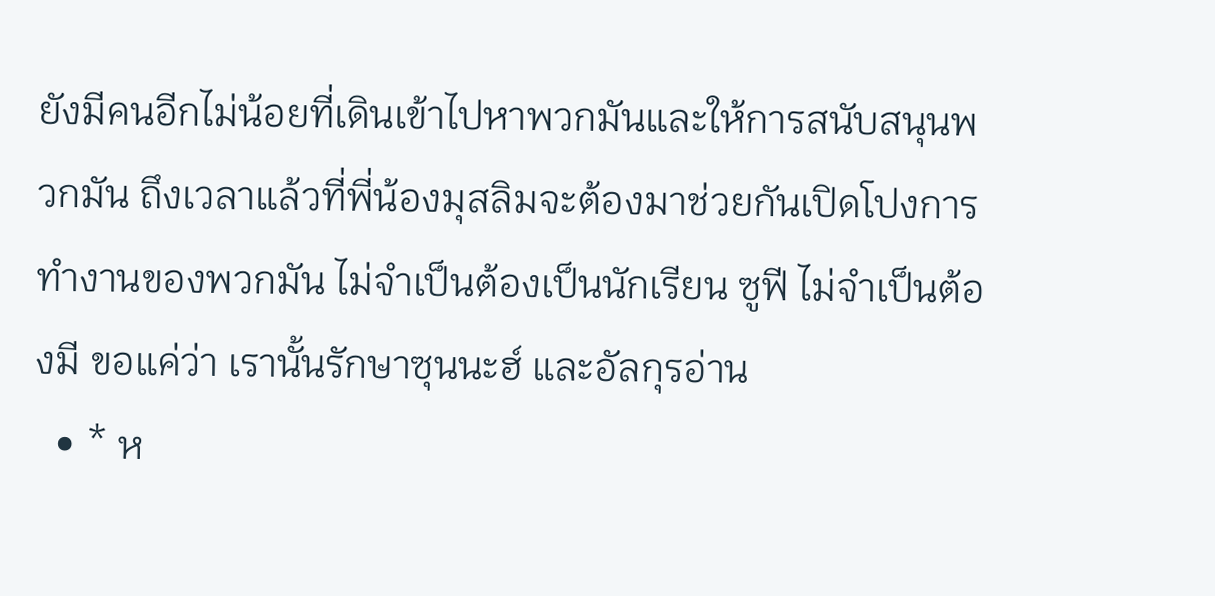ยังมีคนอีกไม่น้อยที่เดินเข้าไปหาพวกมันและให้การสนับสนุนพวกมัน ถึงเวลาแล้วที่พี่น้องมุสลิมจะต้องมาช่วยกันเปิดโปงการทำงานของพวกมัน ไม่จำเป็นต้องเป็นนักเรียน ซูฟี ไม่จำเป็นต้องมี ขอแค่ว่า เรานั้นรักษาซุนนะฮ์ และอัลกุรอ่าน
  • * ห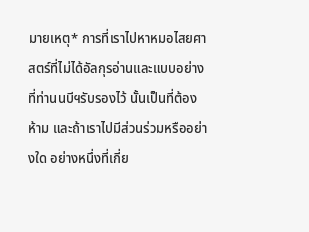มายเหตุ* การที่เราไปหาหมอไสยศาสตร์ที่ไม่ได้อัลกุรอ่านและแบบอย่างที่ท่านนบีฯรับรองไว้ นั้นเป็นที่ต้องห้าม และถ้าเราไปมีส่วนร่วมหรืออย่างใด อย่างหนึ่งที่เกี่ย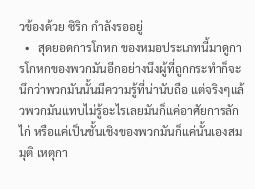วข้องด้วย ซิริก กำลังรออยู่
  •   สุดยอดการโกหก ของหมอประเภทนี้มาดูการโกหกของพวกมันอีกอย่างนึงผู้ที่ถูกกระทำก็จะนึกว่าพวกมันนั้นมีความรู้ที่น่านับถือ แต่จริงๆแล้วพวกมันแทบไม่รู้อะไรเลยมันก็แค่อาศัยการลักไก่ หรือแค่เป็นชั้นเชิงของพวกมันก็แค่นั้นเองสมมุติ เหตุกา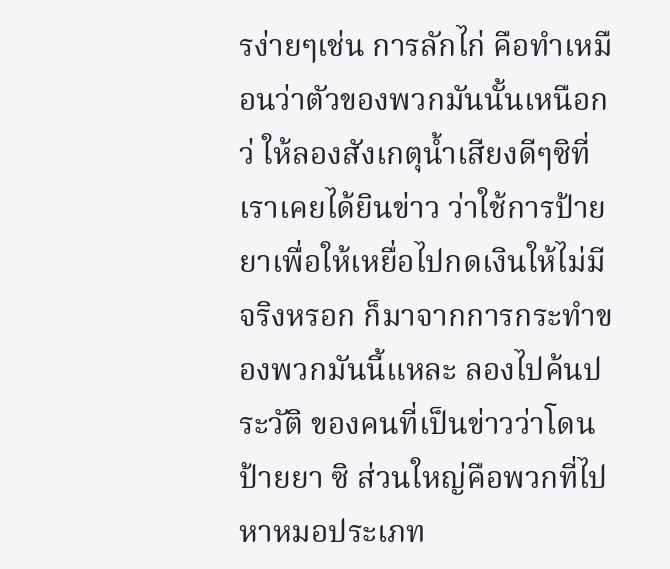รง่ายๆเช่น การลักไก่ คือทำเหมือนว่าตัวของพวกมันนั้นเหนือกว่ ให้ลองสังเกตุน้ำเสียงดีๆซิที่เราเคยได้ยินข่าว ว่าใช้การป้ายยาเพื่อให้เหยื่อไปกดเงินให้ไม่มีจริงหรอก ก็มาจากการกระทำของพวกมันนี้แหละ ลองไปค้นประวัติ ของคนที่เป็นข่าวว่าโดนป้ายยา ซิ ส่วนใหญ่คือพวกที่ไปหาหมอประเภท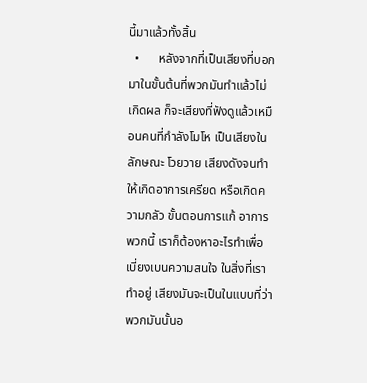นี้มาแล้วทั้งสิ้น
  •      หลังจากที่เป็นเสียงที่บอกมาในขั้นต้นที่พวกมันทำแล้วไม่เกิดผล ก็จะเสียงที่ฟังดูแล้วเหมือนคนที่กำลังโมโห เป็นเสียงในลักษณะ โวยวาย เสียงดังจนทำให้เกิดอาการเครียด หรือเกิดความกลัว ขั้นตอนการแก้ อาการพวกนี้ เราก็ต้องหาอะไรทำเพื่อเบี่ยงเบนความสนใจ ในสิ่งที่เราทำอยู่ เสียงมันจะเป็นในแบบที่ว่าพวกมันนั้นอ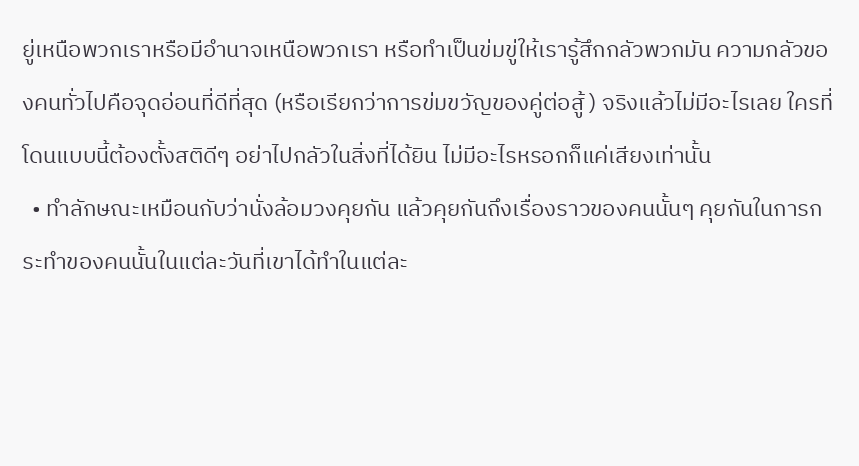ยู่เหนือพวกเราหรือมีอำนาจเหนือพวกเรา หรือทำเป็นข่มขู่ให้เรารู้สึกกลัวพวกมัน ความกลัวของคนทั่วไปคือจุดอ่อนที่ดีที่สุด (หรือเรียกว่าการข่มขวัญของคู่ต่อสู้ ) จริงแล้วไม่มีอะไรเลย ใครที่โดนแบบนี้ต้องตั้งสติดีๆ อย่าไปกลัวในสิ่งที่ได้ยิน ไม่มีอะไรหรอกก็แค่เสียงเท่านั้น
  • ทำลักษณะเหมือนกับว่านั่งล้อมวงคุยกัน แล้วคุยกันถึงเรื่องราวของคนนั้นๆ คุยกันในการกระทำของคนนั้นในแต่ละวันที่เขาได้ทำในแต่ละ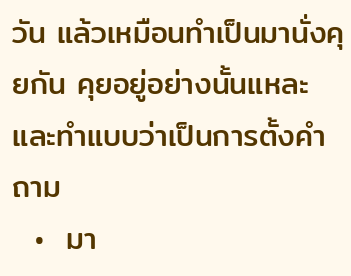วัน แล้วเหมือนทำเป็นมานั่งคุยกัน คุยอยู่อย่างนั้นแหละ และทำแบบว่าเป็นการตั้งคำถาม
  •  มา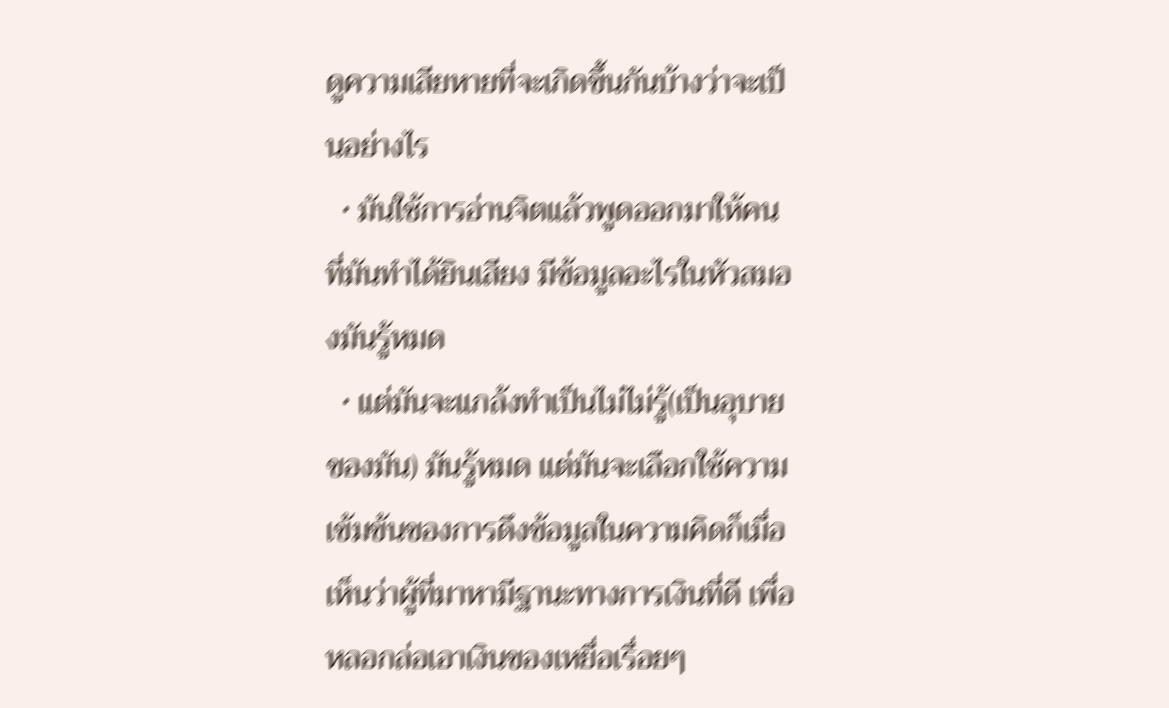ดูความเสียหายที่จะเกิดขึ้นกันบ้างว่าจะเป็นอย่างไร
  • มันใช้การอ่านจิตแล้วพูดออกมาให้คนที่มันทำได้ยินเสียง มีข้อมูลอะไรในหัวสมองมันรู้หมด
  • แต่มันจะแกล้งทำเป็นไม่ไม่รู้(เป็นอุบายของมัน) มันรู้หมด แต่มันจะเลือกใช้ความเข้มข้นของการดึงข้อมูลในความคิดก็เมื่อเห็นว่าผู้ที่มาหามีฐานะทางการเงินที่ดี เพื่อหลอกล่อเอาเงินของเหยื่อเรื่อยๆ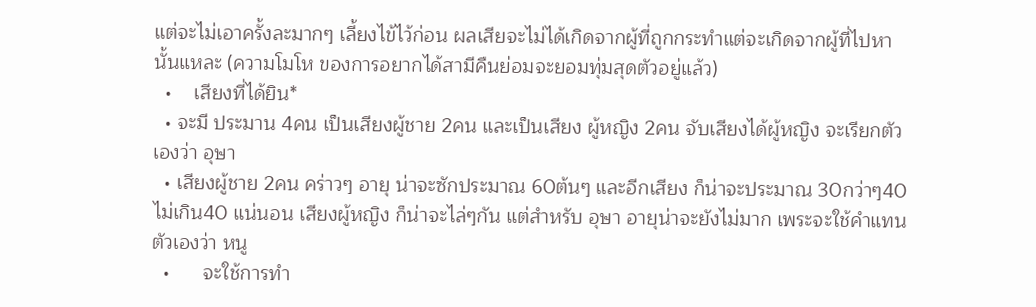แต่จะไม่เอาครั้งละมากๆ เลี้ยงไข้ไว้ก่อน ผลเสียจะไม่ได้เกิดจากผู้ที่ถูกกระทำแต่จะเกิดจากผู้ที่ไปหานั้นแหละ (ความโมโห ของการอยากได้สามีคืนย่อมจะยอมทุ่มสุดตัวอยู่แล้ว)
  •    เสียงที่ได้ยิน*
  • จะมี ประมาน 4คน เป็นเสียงผู้ชาย 2คน และเป็นเสียง ผู้หญิง 2คน จับเสียงได้ผู้หญิง จะเรียกตัวเองว่า อุษา
  • เสียงผู้ชาย 2คน คร่าวๆ อายุ น่าจะซักประมาณ 60ต้นๆ และอีกเสียง ก็น่าจะประมาณ 30กว่าๆ40ไม่เกิน40 แน่นอน เสียงผู้หญิง ก็น่าจะไล่ๆกัน แต่สำหรับ อุษา อายุน่าจะยังไม่มาก เพระจะใช้คำแทนตัวเองว่า หนู
  •      จะใช้การทำ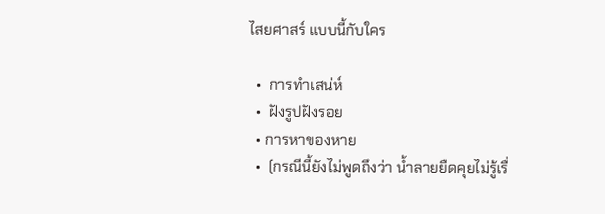ไสยศาสร์ แบบนี้กับใคร

  •  การทำเสน่ห์
  •  ฝังรูปฝังรอย
  • การหาของหาย
  •  (กรณีนี้ยังไม่พูดถึงว่า น้ำลายยืดคุยไม่รู้เรื่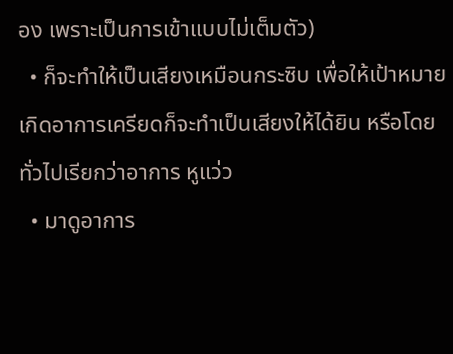อง เพราะเป็นการเข้าแบบไม่เต็มตัว)
  • ก็จะทำให้เป็นเสียงเหมือนกระซิบ เพื่อให้เป้าหมายเกิดอาการเครียดก็จะทำเป็นเสียงให้ได้ยิน หรือโดยทั่วไปเรียกว่าอาการ หูแว่ว
  • มาดูอาการ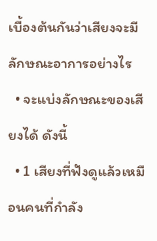เบื้องต้นกันว่าเสียงจะมีลักษณะอาการอย่างไร
  • จะแบ่งลักษณะของเสียงได้ ดังนี้
  • 1 เสียงที่ฟังดูแล้วเหมือนคนที่กำลัง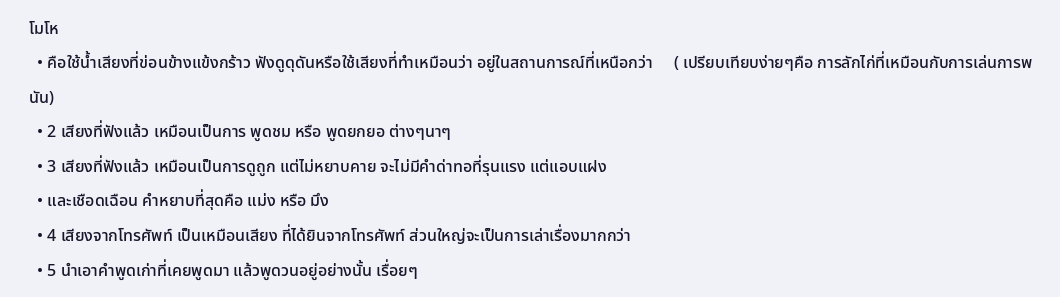โมโห
  • คือใช้น้ำเสียงที่ข่อนข้างแข้งกร้าว ฟังดูดุดันหรือใช้เสียงที่ทำเหมือนว่า อยู่ในสถานการณ์ที่เหนือกว่า     ( เปรียบเทียบง่ายๆคือ การลักไก่ที่เหมือนกับการเล่นการพนัน)
  • 2 เสียงที่ฟังแล้ว เหมือนเป็นการ พูดชม หรือ พูดยกยอ ต่างๆนาๆ
  • 3 เสียงที่ฟังแล้ว เหมือนเป็นการดูถูก แต่ไม่หยาบคาย จะไม่มีคำด่าทอที่รุนแรง แต่แอบแฝง
  • และเชือดเฉือน คำหยาบที่สุดคือ แม่ง หรือ มึง
  • 4 เสียงจากโทรศัพท์ เป็นเหมือนเสียง ที่ได้ยินจากโทรศัพท์ ส่วนใหญ่จะเป็นการเล่าเรื่องมากกว่า
  • 5 นำเอาคำพูดเก่าที่เคยพูดมา แล้วพูดวนอยู่อย่างนั้น เรื่อยๆ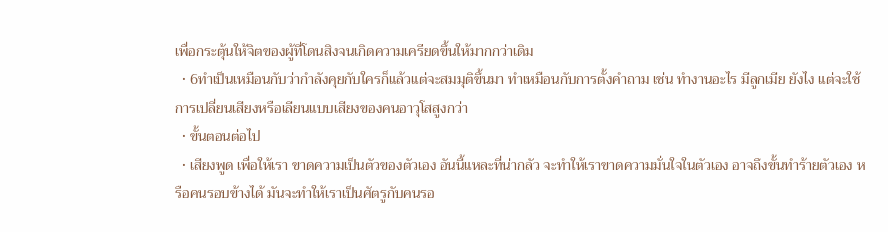เพื่อกระตุ้นให้จิตของผู้ที่โดนสิงจนเกิดความเครียดขึ้นให้มากกว่าเดิม
  • 6ทำเป็นเหมือนกับว่ากำลังคุยกับใครก็แล้วแต่จะสมมุติขึ้นมา ทำเหมือนกับการตั้งคำถาม เช่น ทำงานอะไร มีลูกเมีย ยังไง แต่จะใช้การเปลี่ยนเสียงหรือเลียนแบบเสียงของคนอาวุโสสูงกว่า
  • ขั้นตอนต่อไป
  • เสียงพูด เพื่อให้เรา ขาดความเป็นตัวของตัวเอง อันนี้แหละที่น่ากลัว จะทำให้เราขาดความมั่นใจในตัวเอง อาจถึงขั้นทำร้ายตัวเอง หรือคนรอบข้างได้ มันจะทำให้เราเป็นศัตรูกับคนรอ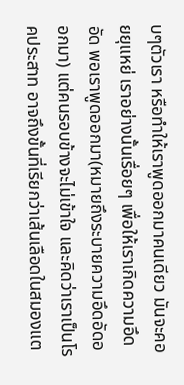บๆตัวเรา หรือทำให้เราพูดออกมาคนเดียว มันจะคอยยุแหย่ เราอย่างนั้นเรื่อยๆ เพื่อให้เราเกิดความอึดอัด พอเราพูดออกมา(หมายถึงระบายความอึดอัดออกมา) แต่คนรอบข้างจะไม่เข้าใจ และคิดว่าเราเป็นโรคประสาท อาจถึงขั้นที่เรียกว่าเส้นเลือดในสมองแต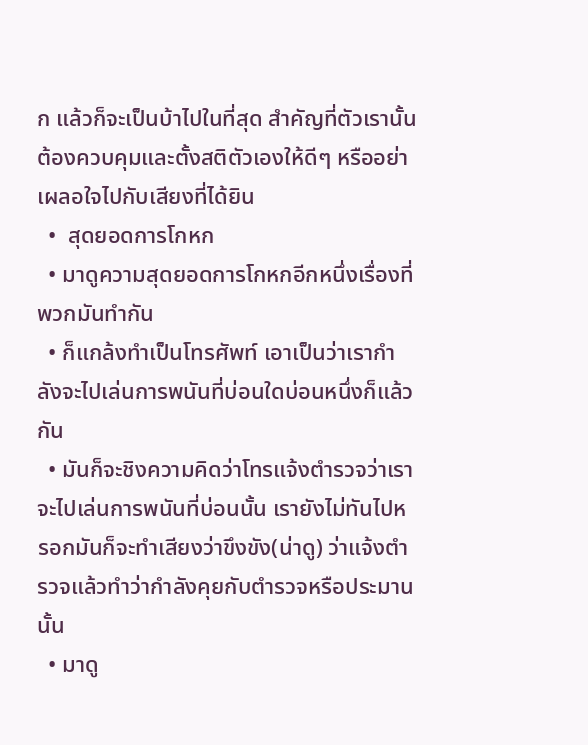ก แล้วก็จะเป็นบ้าไปในที่สุด สำคัญที่ตัวเรานั้นต้องควบคุมและตั้งสติตัวเองให้ดีๆ หรืออย่าเผลอใจไปกับเสียงที่ได้ยิน
  •  สุดยอดการโกหก
  • มาดูความสุดยอดการโกหกอีกหนึ่งเรื่องที่พวกมันทำกัน
  • ก็แกล้งทำเป็นโทรศัพท์ เอาเป็นว่าเรากำลังจะไปเล่นการพนันที่บ่อนใดบ่อนหนึ่งก็แล้วกัน
  • มันก็จะชิงความคิดว่าโทรแจ้งตำรวจว่าเราจะไปเล่นการพนันที่บ่อนนั้น เรายังไม่ทันไปหรอกมันก็จะทำเสียงว่าขึงขัง(น่าดู) ว่าแจ้งตำรวจแล้วทำว่ากำลังคุยกับตำรวจหรือประมานนั้น
  • มาดู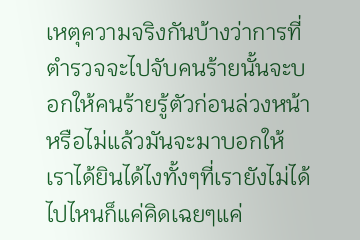เหตุความจริงกันบ้างว่าการที่ตำรวจจะไปจับคนร้ายนั้นจะบอกให้คนร้ายรู้ตัวก่อนล่วงหน้าหรือไม่แล้วมันจะมาบอกให้เราได้ยินได้ไงทั้งๆที่เรายังไม่ได้ไปไหนก็แค่คิดเฉยๆแค่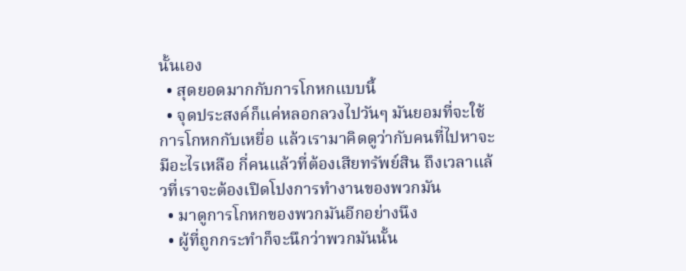นั้นเอง
  • สุดยอดมากกับการโกหกแบบนี้
  • จุดประสงค์ก็แค่หลอกลวงไปวันๆ มันยอมที่จะใช้การโกหกกับเหยื่อ แล้วเรามาคิดดูว่ากับคนที่ไปหาจะมีอะไรเหลือ กี่คนแล้วที่ต้องเสียทรัพย์สิน ถึงเวลาแล้วที่เราจะต้องเปิดโปงการทำงานของพวกมัน
  • มาดูการโกหกของพวกมันอีกอย่างนึง
  • ผู้ที่ถูกกระทำก็จะนึกว่าพวกมันนั้น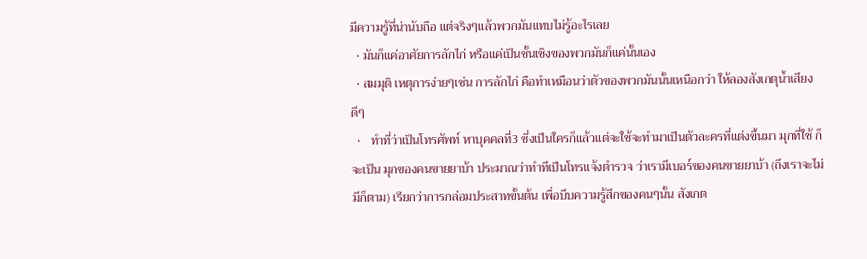มีความรู้ที่น่านับถือ แต่จริงๆแล้วพวกมันแทบไม่รู้อะไรเลย
  • มันก็แค่อาศัยการลักไก่ หรือแค่เป็นชั้นเชิงของพวกมันก็แค่นั้นเอง
  • สมมุติ เหตุการง่ายๆเช่น การลักไก่ คือทำเหมือนว่าตัวของพวกมันนั้นเหนือกว่า ให้ลองสังเกตุน้ำเสียงดีๆ
  •   ทำที่ว่าเป็นโทรศัพท์ หาบุคคลที่3 ซึ่งเป็นใครก็แล้วแต่จะใช้จะทำมาเป็นตัวละครที่แต่งขึ้นมา มุกที่ใช้ ก็จะเป็น มุกของคนขายยาบ้า ประมาณว่าทำทีเป็นโทรแจ้งตำรวจ ว่าเรามีเบอร์ของคนขายยาบ้า (ถึงเราจะไม่มีก็ตาม) เรียกว่าการกล่อมประสาทขั้นต้น เพื่อบีบความรู้สึกของคนๆนั้น สังเกต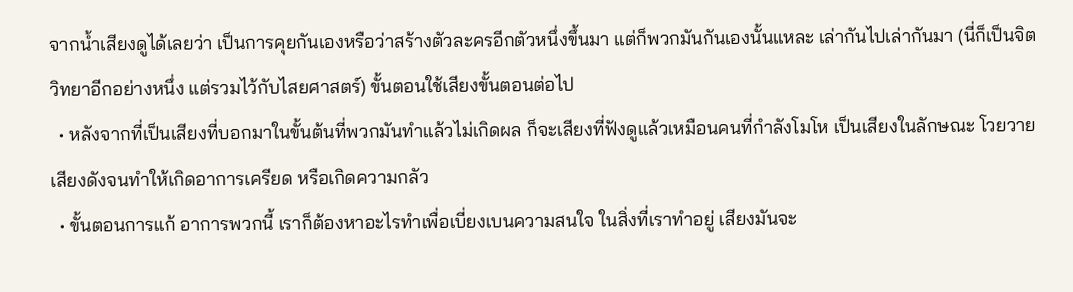จากน้ำเสียงดูได้เลยว่า เป็นการคุยกันเองหรือว่าสร้างตัวละครอีกตัวหนึ่งขึ้นมา แต่ก็พวกมันกันเองนั้นแหละ เล่ากันไปเล่ากันมา (นี่ก็เป็นจิตวิทยาอีกอย่างหนึ่ง แต่รวมไว้กับไสยศาสตร์) ขั้นตอนใช้เสียงขั้นตอนต่อไป
  • หลังจากที่เป็นเสียงที่บอกมาในขั้นต้นที่พวกมันทำแล้วไม่เกิดผล ก็จะเสียงที่ฟังดูแล้วเหมือนคนที่กำลังโมโห เป็นเสียงในลักษณะ โวยวาย เสียงดังจนทำให้เกิดอาการเครียด หรือเกิดความกลัว
  • ขั้นตอนการแก้ อาการพวกนี้ เราก็ต้องหาอะไรทำเพื่อเบี่ยงเบนความสนใจ ในสิ่งที่เราทำอยู่ เสียงมันจะ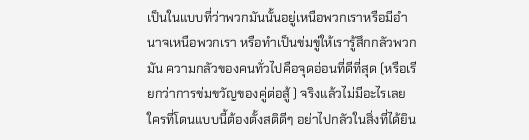เป็นในแบบที่ว่าพวกมันนั้นอยู่เหนือพวกเราหรือมีอำนาจเหนือพวกเรา หรือทำเป็นข่มขู่ให้เรารู้สึกกลัวพวกมัน ความกลัวของคนทั่วไปคือจุดอ่อนที่ดีที่สุด (หรือเรียกว่าการข่มขวัญของคู่ต่อสู้ ) จริงแล้วไม่มีอะไรเลย ใครที่โดนแบบนี้ต้องตั้งสติดีๆ อย่าไปกลัวในสิ่งที่ได้ยิน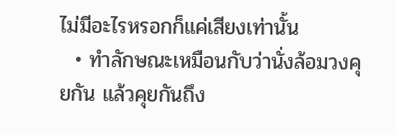ไม่มีอะไรหรอกก็แค่เสียงเท่านั้น
  • ทำลักษณะเหมือนกับว่านั่งล้อมวงคุยกัน แล้วคุยกันถึง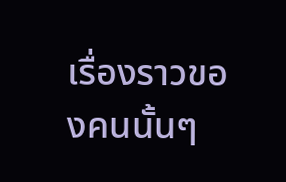เรื่องราวของคนนั้นๆ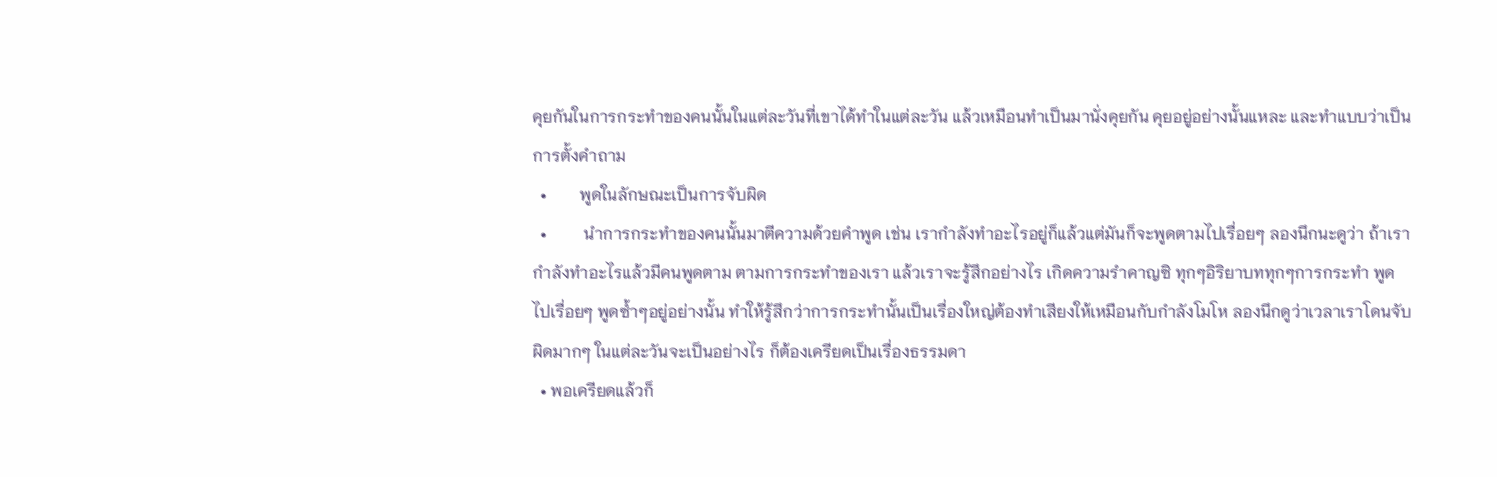คุยกันในการกระทำของคนนั้นในแต่ละวันที่เขาได้ทำในแต่ละวัน แล้วเหมือนทำเป็นมานั่งคุยกัน คุยอยู่อย่างนั้นแหละ และทำแบบว่าเป็นการตั้งคำถาม
  •        พูดในลักษณะเป็นการจับผิด
  •         นำการกระทำของคนนั้นมาตีความด้วยคำพูด เช่น เรากำลังทำอะไรอยู่ก็แล้วแต่มันก็จะพูดตามไปเรื่อยๆ ลองนึกนะดูว่า ถ้าเรากำลังทำอะไรแล้วมีคนพูดตาม ตามการกระทำของเรา แล้วเราจะรู้สึกอย่างไร เกิดความรำคาญซิ ทุกๆอิริยาบททุกๆการกระทำ พูดไปเรื่อยๆ พูดซ้ำๆอยู่อย่างนั้น ทำให้รู้สึกว่าการกระทำนั้นเป็นเรื่องใหญ่ต้องทำเสียงให้เหมือนกับกำลังโมโห ลองนึกดูว่าเวลาเราโดนจับผิดมากๆ ในแต่ละวันจะเป็นอย่างไร ก็ต้องเครียดเป็นเรื่องธรรมดา
  • พอเครียดแล้วก็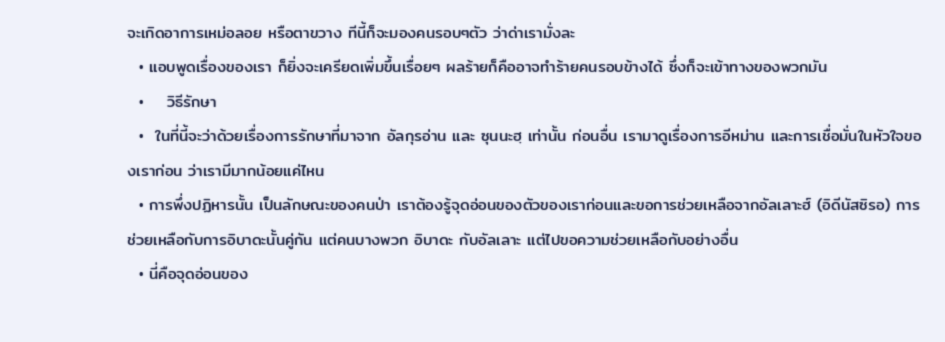จะเกิดอาการเหม่อลอย หรือตาขวาง ทีนี้ก็จะมองคนรอบๆตัว ว่าด่าเรามั่งละ
  • แอบพูดเรื่องของเรา ก็ยิ่งจะเครียดเพิ่มขึ้นเรื่อยๆ ผลร้ายก็คืออาจทำร้ายคนรอบข้างได้ ซึ่งก็จะเข้าทางของพวกมัน
  •    วิธีรักษา
  •  ในที่นี้จะว่าด้วยเรื่องการรักษาที่มาจาก อัลกุรอ่าน และ ซุนนะฮฺ เท่านั้น ก่อนอื่น เรามาดูเรื่องการอีหม่าน และการเชื่อมั่นในหัวใจของเราก่อน ว่าเรามีมากน้อยแค่ไหน
  • การพึ่งปฏิหารนั้น เป็นลักษณะของคนป่า เราต้องรู้จุดอ่อนของตัวของเราก่อนและขอการช่วยเหลือจากอัลเลาะฮ์ (อิดีนัสซิรอ) การช่วยเหลือกับการอิบาดะนั้นคู่กัน แต่คนบางพวก อิบาดะ กับอัลเลาะ แต่ไปขอความช่วยเหลือกับอย่างอื่น
  • นี่คือจุดอ่อนของ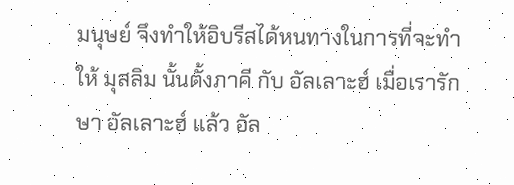มนุษย์ จึงทำให้อิบรีสได้หนทางในการที่จะทำให้ มุสลิม นั้นตั้งภาคี กับ อัลเลาะฮ์ เมื่อเรารักษา อัลเลาะฮ์ แล้ว อัล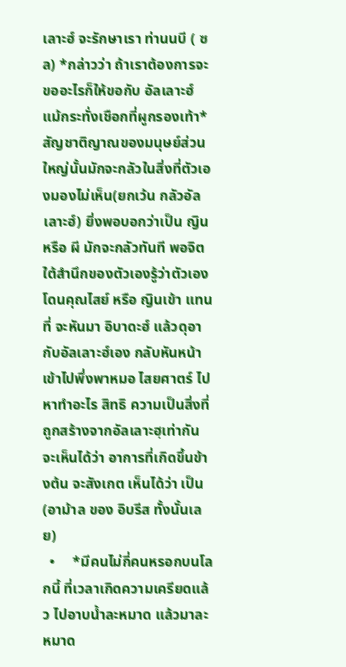เลาะฮ์ จะรักษาเรา ท่านนบี ( ซล) *กล่าวว่า ถ้าเราต้องการจะขออะไรก็ให้ขอกับ อัลเลาะฮ์ แม้กระทั่งเชือกที่ผูกรองเท้า*    สัญชาติญาณของมนุษย์ส่วนใหญ่นั้นมักจะกลัวในสิ่งที่ตัวเองมองไม่เห็น(ยกเว้น กลัวอัลเลาะฮ์) ยิ่งพอบอกว่าเป็น ญิน หรือ ผี มักจะกลัวทันที พอจิตใต้สำนึกของตัวเองรู้ว่าตัวเองโดนคุณไสย์ หรือ ญินเข้า แทนที่ จะหันมา อิบาดะฮ์ แล้วดุอา กับอัลเลาะฮ์เอง กลับหันหน้าเข้าไปพึ่งพาหมอ ไสยศาตร์ ไปหาทำอะไร สิทธิ ความเป็นสิ่งที่ถูกสร้างจากอัลเลาะฮฺเท่ากัน จะเห็นได้ว่า อาการที่เกิดขึ้นข้างต้น จะสังเกต เห็นได้ว่า เป็น (อาม้าล ของ อิบรีส ทั้งนั้นเลย)
  •     *มีคนไม่กี่คนหรอกบนโลกนี้ ที่เวลาเกิดความเครียดแล้ว ไปอาบน้ำละหมาด แล้วมาละหมาด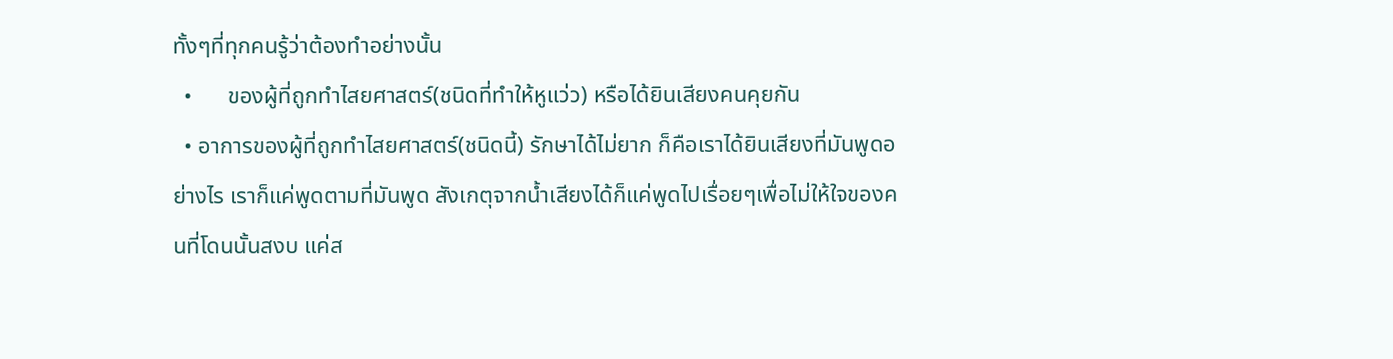ทั้งๆที่ทุกคนรู้ว่าต้องทำอย่างนั้น
  •      ของผู้ที่ถูกทำไสยศาสตร์(ชนิดที่ทำให้หูแว่ว) หรือได้ยินเสียงคนคุยกัน
  • อาการของผู้ที่ถูกทำไสยศาสตร์(ชนิดนี้) รักษาได้ไม่ยาก ก็คือเราได้ยินเสียงที่มันพูดอย่างไร เราก็แค่พูดตามที่มันพูด สังเกตุจากน้ำเสียงได้ก็แค่พูดไปเรื่อยๆเพื่อไม่ให้ใจของคนที่โดนนั้นสงบ แค่ส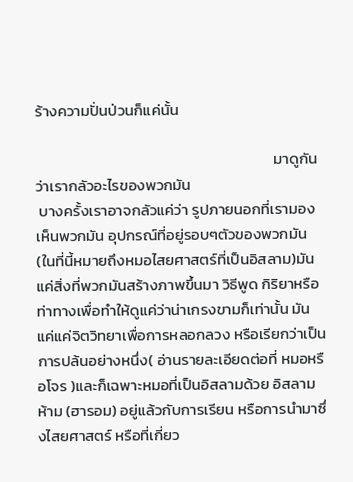ร้างความปั่นป่วนก็แค่นั้น

                                                                     มาดูกันว่าเรากลัวอะไรของพวกมัน
 บางครั้งเราอาจกลัวแค่ว่า รูปภายนอกที่เรามองเห็นพวกมัน อุปกรณ์ที่อยู่รอบๆตัวของพวกมัน (ในที่นี้หมายถึงหมอไสยศาสตร์ที่เป็นอิสลาม)มันแค่สิ่งที่พวกมันสร้างภาพขึ้นมา วิธีพูด กิริยาหรือท่าทางเพื่อทำให้ดูแค่ว่าน่าเกรงขามก็เท่านั้น มันแค่แค่จิตวิทยาเพื่อการหลอกลวง หรือเรียกว่าเป็นการปล้นอย่างหนึ่ง( อ่านรายละเอียดต่อที่ หมอหรือโจร )และก็เฉพาะหมอที่เป็นอิสลามด้วย อิสลามห้าม (ฮารอม) อยู่แล้วกับการเรียน หรือการนำมาซึ่งไสยศาสตร์ หรือที่เกี่ยว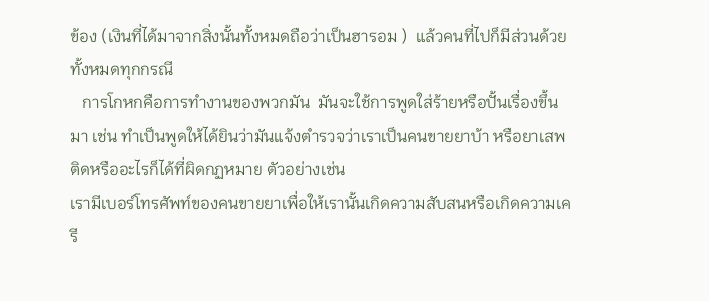ข้อง (เงินที่ได้มาจากสิ่งนั้นทั้งหมดถือว่าเป็นฮารอม )  แล้วคนที่ไปก็มีส่วนด้วยทั้งหมดทุกกรณี
   การโกหกคือการทำงานของพวกมัน  มันจะใช้การพูดใส่ร้ายหรือปั้นเรื่องขึ้นมา เช่น ทำเป็นพูดให้ได้ยินว่ามันแจ้งตำรวจว่าเราเป็นคนขายยาบ้า หรือยาเสพติดหรืออะไรก็ได้ที่ผิดกฏหมาย ตัวอย่างเช่น
เรามีเบอร์โทรศัพท์ของคนขายยาเพื่อให้เรานั้นเกิดความสับสนหรือเกิดความเครี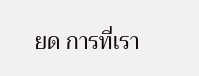ยด การที่เรา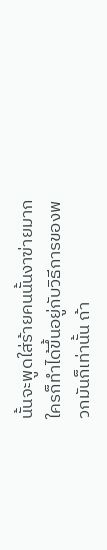นั้นจะพูดใส่ร้ายคนนั้นงาฃ่ายมากใครก็ทำได้ขึ้นอยู่กับวิธีการของพวกมันก็เท่านั้น ถ้า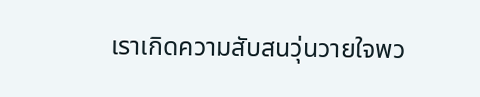เราเกิดความสับสนวุ่นวายใจพว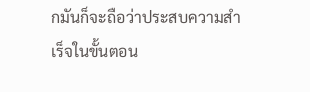กมันก็จะถือว่าประสบความสำเร็จในขั้นตอน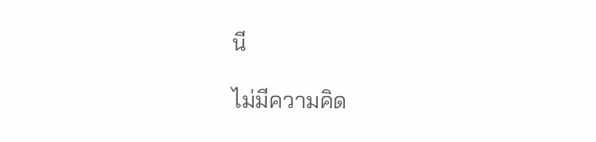นี

ไม่มีความคิด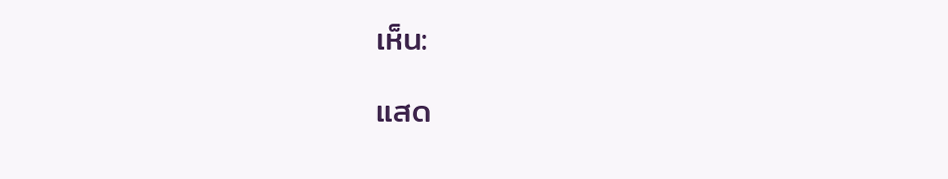เห็น:

แสด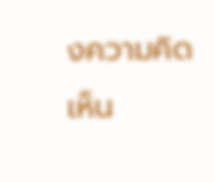งความคิดเห็น